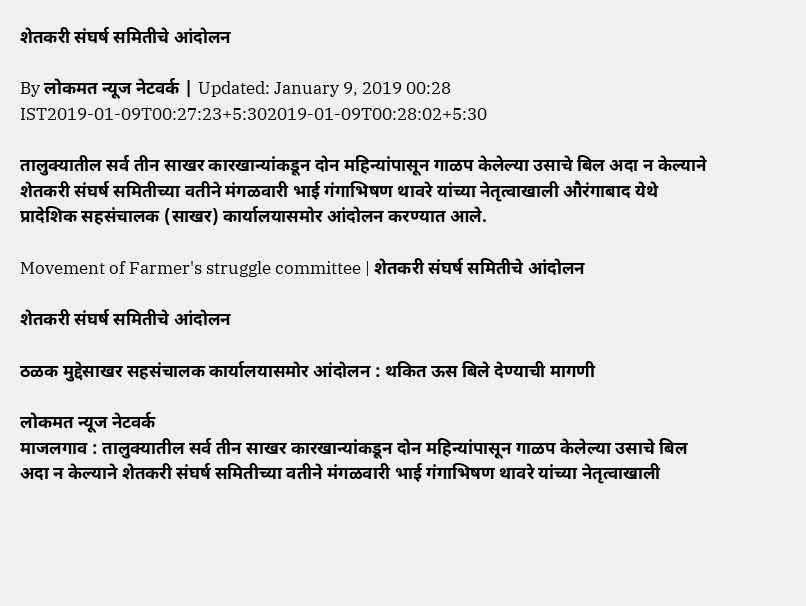शेतकरी संघर्ष समितीचे आंदोलन

By लोकमत न्यूज नेटवर्क | Updated: January 9, 2019 00:28 IST2019-01-09T00:27:23+5:302019-01-09T00:28:02+5:30

तालुक्यातील सर्व तीन साखर कारखान्यांकडून दोन महिन्यांपासून गाळप केलेल्या उसाचे बिल अदा न केल्याने शेतकरी संघर्ष समितीच्या वतीने मंगळवारी भाई गंगाभिषण थावरे यांच्या नेतृत्वाखाली औरंगाबाद येथे प्रादेशिक सहसंचालक (साखर) कार्यालयासमोर आंदोलन करण्यात आले.

Movement of Farmer's struggle committee | शेतकरी संघर्ष समितीचे आंदोलन

शेतकरी संघर्ष समितीचे आंदोलन

ठळक मुद्देसाखर सहसंचालक कार्यालयासमोर आंदोलन : थकित ऊस बिले देण्याची मागणी

लोकमत न्यूज नेटवर्क
माजलगाव : तालुक्यातील सर्व तीन साखर कारखान्यांकडून दोन महिन्यांपासून गाळप केलेल्या उसाचे बिल अदा न केल्याने शेतकरी संघर्ष समितीच्या वतीने मंगळवारी भाई गंगाभिषण थावरे यांच्या नेतृत्वाखाली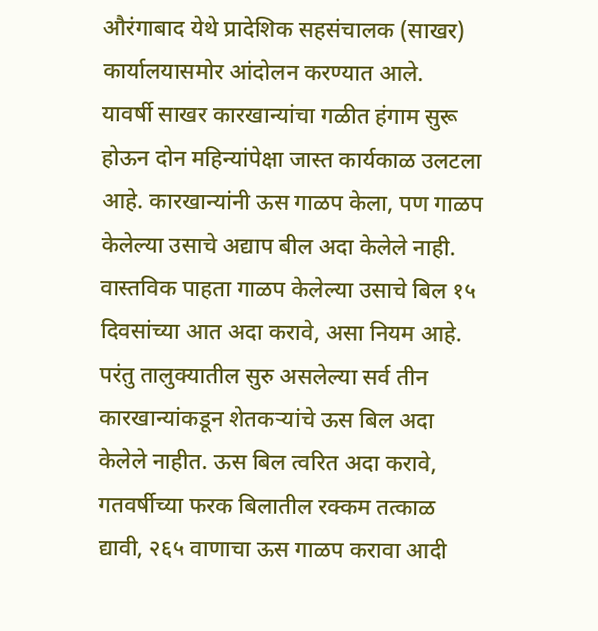औरंगाबाद येथे प्रादेशिक सहसंचालक (साखर) कार्यालयासमोर आंदोलन करण्यात आले.
यावर्षी साखर कारखान्यांचा गळीत हंगाम सुरू होऊन दोन महिन्यांपेक्षा जास्त कार्यकाळ उलटला आहे. कारखान्यांनी ऊस गाळप केला, पण गाळप केलेल्या उसाचे अद्याप बील अदा केलेले नाही. वास्तविक पाहता गाळप केलेल्या उसाचे बिल १५ दिवसांच्या आत अदा करावे, असा नियम आहे. परंतु तालुक्यातील सुरु असलेल्या सर्व तीन कारखान्यांकडून शेतकऱ्यांचे ऊस बिल अदा केलेले नाहीत. ऊस बिल त्वरित अदा करावे, गतवर्षीच्या फरक बिलातील रक्कम तत्काळ द्यावी, २६५ वाणाचा ऊस गाळप करावा आदी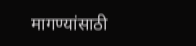मागण्यांसाठी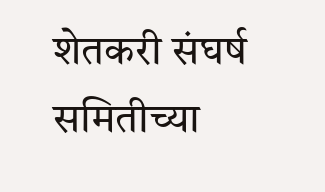शेतकरी संघर्ष समितीच्या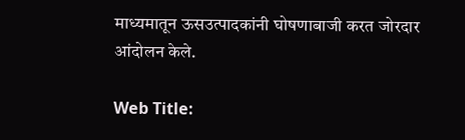माध्यमातून ऊसउत्पादकांनी घोषणाबाजी करत जोरदार आंदोलन केले.

Web Title: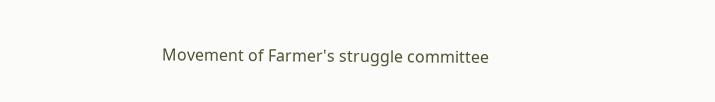Movement of Farmer's struggle committee